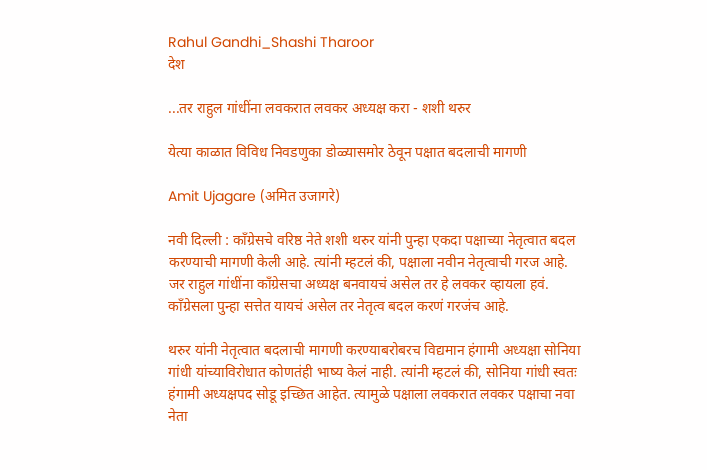Rahul Gandhi_Shashi Tharoor
देश

...तर राहुल गांधींना लवकरात लवकर अध्यक्ष करा - शशी थरुर

येत्या काळात विविध निवडणुका डोळ्यासमोर ठेवून पक्षात बदलाची मागणी

Amit Ujagare (अमित उजागरे)

नवी दिल्ली : काँग्रेसचे वरिष्ठ नेते शशी थरुर यांनी पुन्हा एकदा पक्षाच्या नेतृत्वात बदल करण्याची मागणी केली आहे. त्यांनी म्हटलं की, पक्षाला नवीन नेतृत्वाची गरज आहे. जर राहुल गांधींना काँग्रेसचा अध्यक्ष बनवायचं असेल तर हे लवकर व्हायला हवं. काँग्रेसला पुन्हा सत्तेत यायचं असेल तर नेतृत्व बदल करणं गरजंच आहे.

थरुर यांनी नेतृत्वात बदलाची मागणी करण्याबरोबरच विद्यमान हंगामी अध्यक्षा सोनिया गांधी यांच्याविरोधात कोणतंही भाष्य केलं नाही. त्यांनी म्हटलं की, सोनिया गांधी स्वतः हंगामी अध्यक्षपद सोडू इच्छित आहेत. त्यामुळे पक्षाला लवकरात लवकर पक्षाचा नवा नेता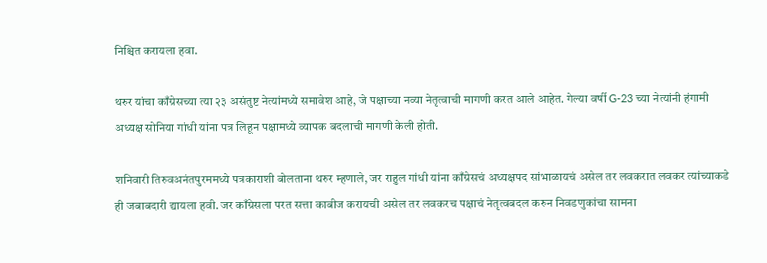निश्चित करायला हवा.

थरुर यांचा काँग्रेसच्या त्या २३ असंतुष्ट नेत्यांमध्ये समावेश आहे, जे पक्षाच्या नव्या नेतृत्वाची मागणी करत आले आहेत. गेल्या वर्षी G-23 च्या नेत्यांनी हंगामी अध्यक्ष सोनिया गांधी यांना पत्र लिहून पक्षामध्ये व्यापक बदलाची मागणी केली होती.

शनिवारी तिरुवअनंतपुरममध्ये पत्रकाराशी बोलताना थरुर म्हणाले, जर राहुल गांधी यांना काँग्रेसचं अध्यक्षपद सांभाळायचं असेल तर लवकरात लवकर त्यांच्याकडे ही जबाबदारी द्यायला हवी. जर काँग्रेसला परत सत्ता काबीज करायची असेल तर लवकरच पक्षाचं नेतृत्वबदल करुन निवडणुकांचा सामना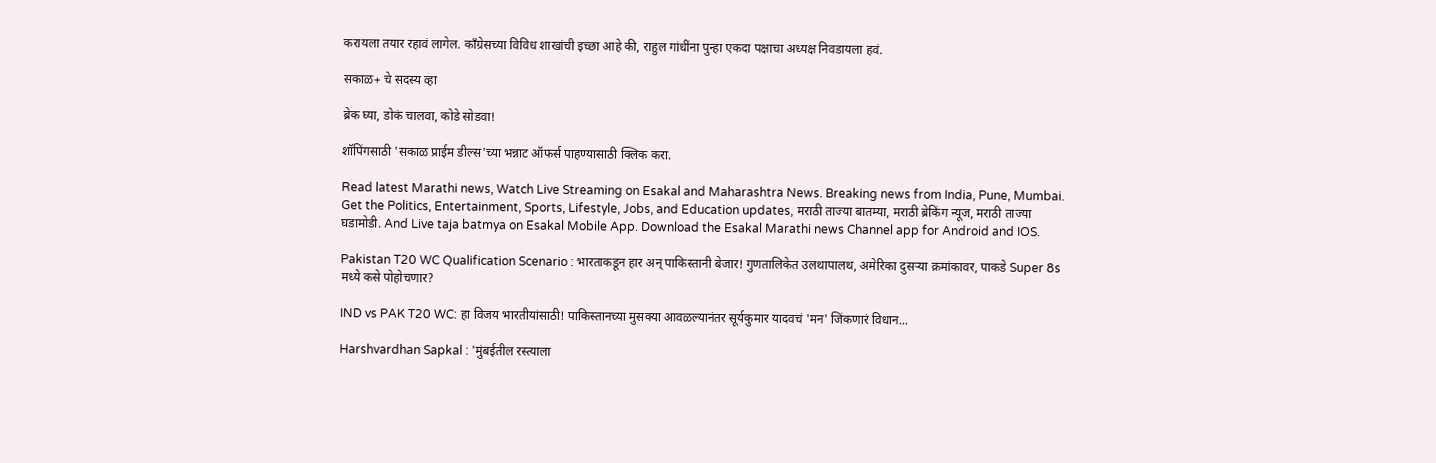करायला तयार रहावं लागेल. काँग्रेसच्या विविध शाखांची इच्छा आहे की, राहुल गांधींना पुन्हा एकदा पक्षाचा अध्यक्ष निवडायला हवं.

सकाळ+ चे सदस्य व्हा

ब्रेक घ्या, डोकं चालवा, कोडे सोडवा!

शॉपिंगसाठी 'सकाळ प्राईम डील्स'च्या भन्नाट ऑफर्स पाहण्यासाठी क्लिक करा.

Read latest Marathi news, Watch Live Streaming on Esakal and Maharashtra News. Breaking news from India, Pune, Mumbai. Get the Politics, Entertainment, Sports, Lifestyle, Jobs, and Education updates, मराठी ताज्या बातम्या, मराठी ब्रेकिंग न्यूज, मराठी ताज्या घडामोडी. And Live taja batmya on Esakal Mobile App. Download the Esakal Marathi news Channel app for Android and IOS.

Pakistan T20 WC Qualification Scenario : भारताकडून हार अन् पाकिस्तानी बेजार! गुणतालिकेत उलथापालथ, अमेरिका दुसऱ्या क्रमांकावर, पाकडे Super 8s मध्ये कसे पोहोचणार?

IND vs PAK T20 WC: हा विजय भारतीयांसाठी! पाकिस्तानच्या मुसक्या आवळल्यानंतर सूर्यकुमार यादवचं 'मन' जिंकणारं विधान...

Harshvardhan Sapkal : 'मुंबईतील रस्त्याला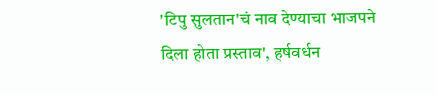'टिपु सुलतान'चं नाव देण्याचा भाजपने दिला होता प्रस्ताव', हर्षवर्धन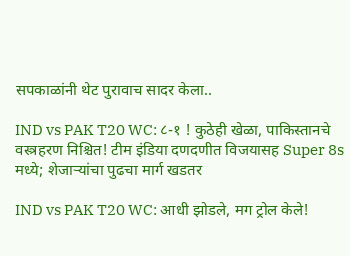सपकाळांनी थेट पुरावाच सादर केला..

IND vs PAK T20 WC: ८-१ ! कुठेही खेळा, पाकिस्तानचे वस्त्रहरण निश्चित! टीम इंडिया दणदणीत विजयासह Super 8s मध्ये; शेजाऱ्यांचा पुढचा मार्ग खडतर

IND vs PAK T20 WC: आधी झोडले, मग ट्रोल केले!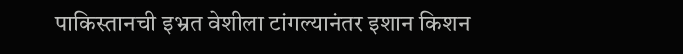पाकिस्तानची इभ्रत वेशीला टांगल्यानंतर इशान किशन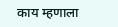काय म्हणाला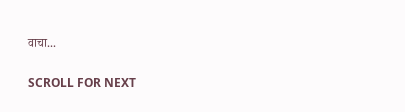वाचा...

SCROLL FOR NEXT